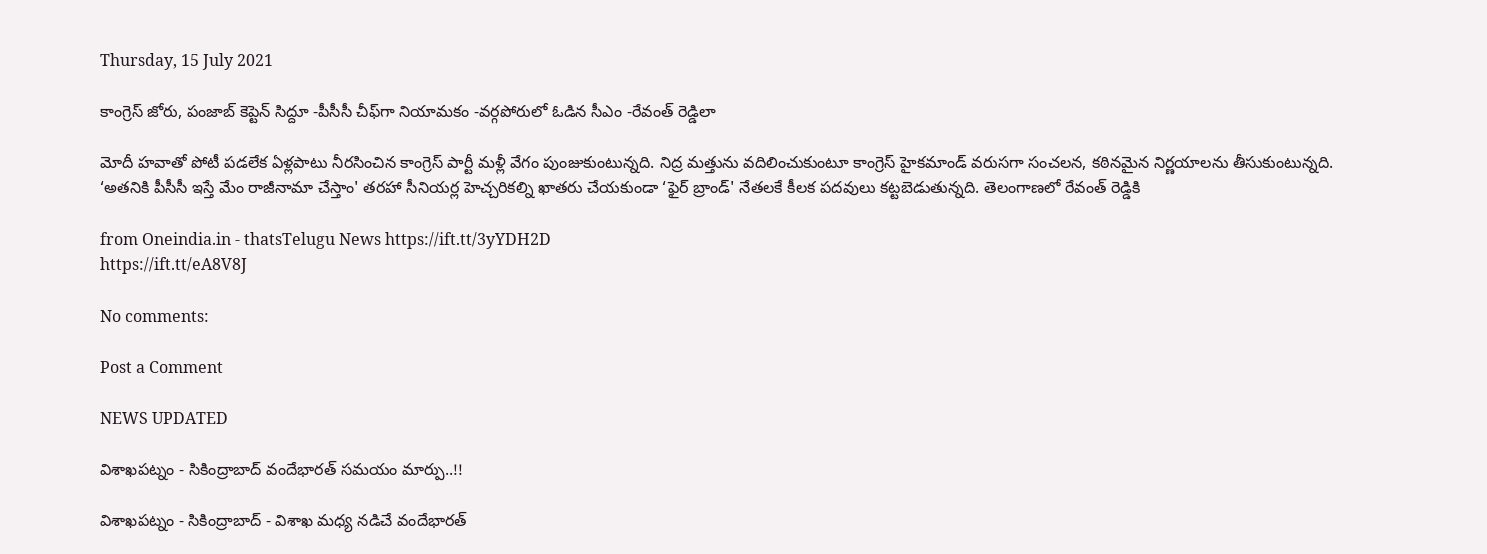Thursday, 15 July 2021

కాంగ్రెస్ జోరు, పంజాబ్ కెప్టెన్‌ సిద్దూ -పీసీసీ చీఫ్‌గా నియామకం -వర్గపోరులో ఓడిన సీఎం -రేవంత్ రెడ్డిలా

మోదీ హవాతో పోటీ పడలేక ఏళ్లపాటు నీరసించిన కాంగ్రెస్ పార్టీ మళ్లీ వేగం పుంజుకుంటున్నది. నిద్ర మత్తును వదిలించుకుంటూ కాంగ్రెస్ హైకమాండ్ వరుసగా సంచలన, కఠినమైన నిర్ణయాలను తీసుకుంటున్నది. ‘అతనికి పీసీసీ ఇస్తే మేం రాజీనామా చేస్తాం' తరహా సీనియర్ల హెచ్చరికల్ని ఖాతరు చేయకుండా ‘ఫైర్ బ్రాండ్' నేతలకే కీలక పదవులు కట్టబెడుతున్నది. తెలంగాణలో రేవంత్ రెడ్డికి

from Oneindia.in - thatsTelugu News https://ift.tt/3yYDH2D
https://ift.tt/eA8V8J

No comments:

Post a Comment

NEWS UPDATED

విశాఖపట్నం - సికింద్రాబాద్ వందేభారత్ సమయం మార్పు..!!

విశాఖపట్నం - సికింద్రాబాద్ - విశాఖ మధ్య నడిచే వందేభారత్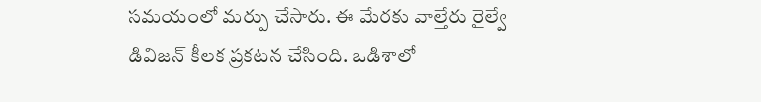సమయంలో మర్పు చేసారు. ఈ మేరకు వాల్తేరు రైల్వే డివిజన్ కీలక ప్రకటన చేసింది. ఒడిశాలో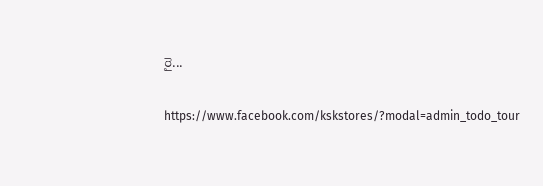రై...

https://www.facebook.com/kskstores/?modal=admin_todo_tour